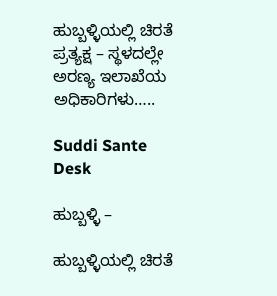ಹುಬ್ಬಳ್ಳಿಯಲ್ಲಿ ಚಿರತೆ ಪ್ರತ್ಯಕ್ಷ – ಸ್ಥಳದಲ್ಲೇ ಅರಣ್ಯ ಇಲಾಖೆಯ ಅಧಿಕಾರಿಗಳು…..

Suddi Sante Desk

ಹುಬ್ಬಳ್ಳಿ –

ಹುಬ್ಬಳ್ಳಿಯಲ್ಲಿ ಚಿರತೆ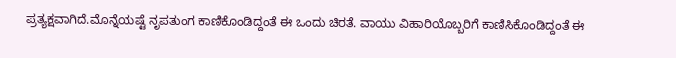ಪ್ರತ್ಯಕ್ಷವಾಗಿದೆ.ಮೊನ್ನೆಯಷ್ಟೆ ನೃಪತುಂಗ ಕಾಣಿಕೊಂಡಿದ್ದಂತೆ ಈ ಒಂದು ಚಿರತೆ. ವಾಯು ವಿಹಾರಿಯೊಬ್ಬರಿಗೆ ಕಾಣಿಸಿಕೊಂಡಿದ್ದಂತೆ ಈ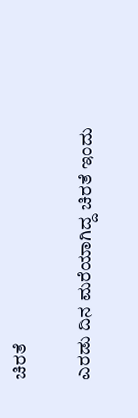ಚಿರತೆ

ಎರಡು ದಿನ ಮರೆಯಾಗಿದ್ದ ಚಿರತೆ ಇಂದು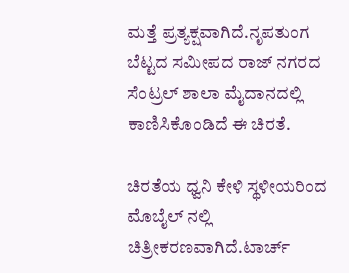ಮತ್ತೆ ಪ್ರತ್ಯಕ್ಷವಾಗಿದೆ.ನೃಪತುಂಗ ಬೆಟ್ಟದ ಸಮೀಪದ ರಾಜ್ ನಗರದ ಸೆಂಟ್ರಲ್ ಶಾಲಾ ಮೈದಾನದಲ್ಲಿ ಕಾಣಿಸಿಕೊಂಡಿದೆ ಈ ಚಿರತೆ.

ಚಿರತೆಯ ಧ್ವನಿ ಕೇಳಿ ಸ್ಥಳೀಯರಿಂದ ಮೊಬೈಲ್ ನಲ್ಲಿ ಚಿತ್ರೀಕರಣವಾಗಿದೆ.ಟಾರ್ಚ್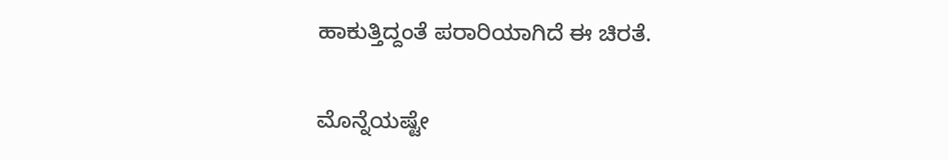ಹಾಕುತ್ತಿದ್ದಂತೆ ಪರಾರಿಯಾಗಿದೆ ಈ ಚಿರತೆ.

ಮೊನ್ನೆಯಷ್ಟೇ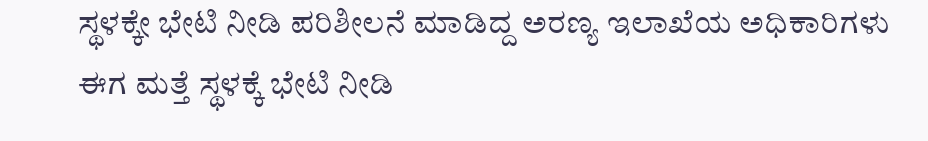ಸ್ಥಳಕ್ಕೇ ಭೇಟಿ ನೀಡಿ ಪರಿಶೀಲನೆ ಮಾಡಿದ್ದ ಅರಣ್ಯ ಇಲಾಖೆಯ ಅಧಿಕಾರಿಗಳು ಈಗ ಮತ್ತೆ ಸ್ಥಳಕ್ಕೆ ಭೇಟಿ ನೀಡಿ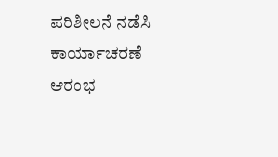ಪರಿಶೀಲನೆ ನಡೆಸಿ ಕಾರ್ಯಾಚರಣೆ ಆರಂಭ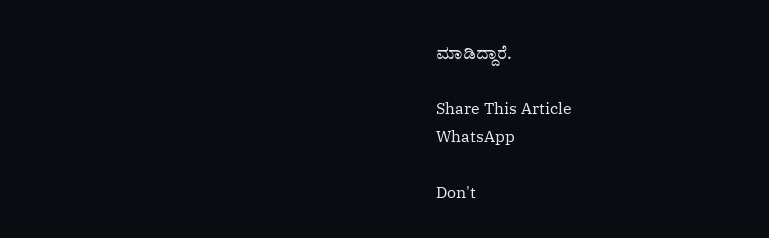ಮಾಡಿದ್ದಾರೆ.

Share This Article
WhatsApp

Don't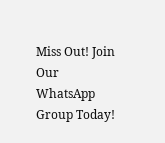Miss Out! Join Our WhatsApp Group Today!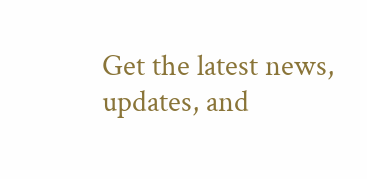Get the latest news, updates, and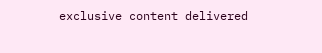exclusive content delivered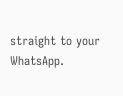straight to your WhatsApp.